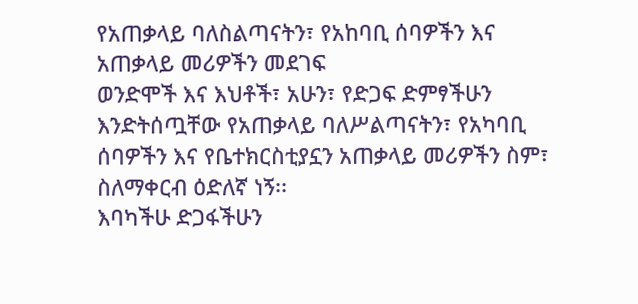የአጠቃላይ ባለስልጣናትን፣ የአከባቢ ሰባዎችን እና አጠቃላይ መሪዎችን መደገፍ
ወንድሞች እና እህቶች፣ አሁን፣ የድጋፍ ድምፃችሁን እንድትሰጧቸው የአጠቃላይ ባለሥልጣናትን፣ የአካባቢ ሰባዎችን እና የቤተክርስቲያኗን አጠቃላይ መሪዎችን ስም፣ ስለማቀርብ ዕድለኛ ነኝ፡፡
እባካችሁ ድጋፋችሁን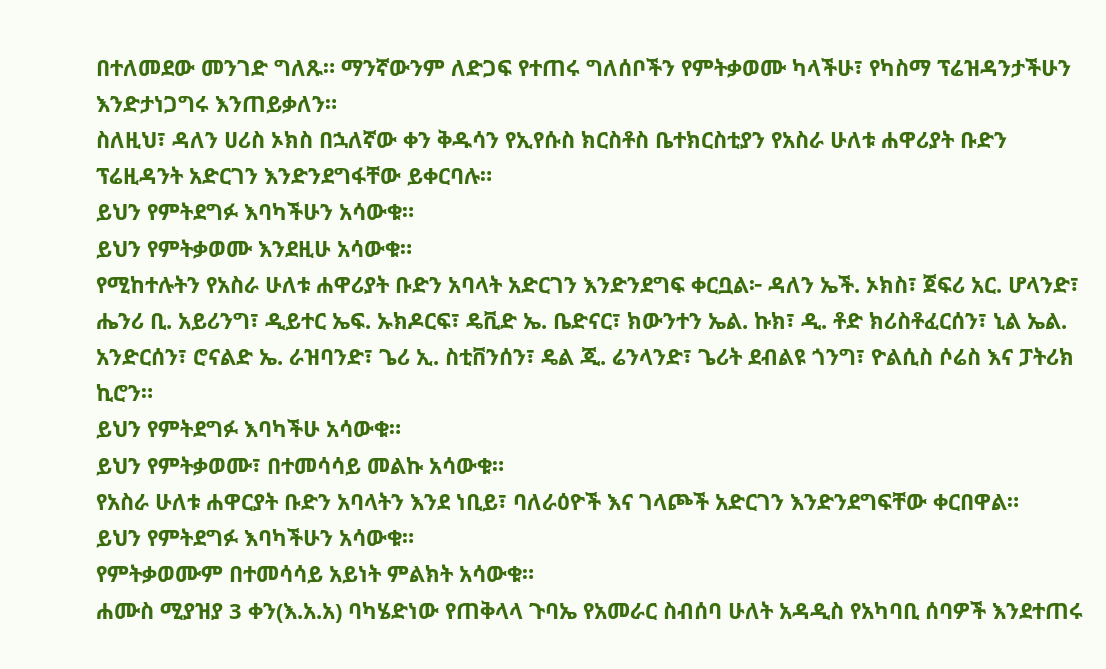በተለመደው መንገድ ግለጹ። ማንኛውንም ለድጋፍ የተጠሩ ግለሰቦችን የምትቃወሙ ካላችሁ፣ የካስማ ፕሬዝዳንታችሁን እንድታነጋግሩ እንጠይቃለን።
ስለዚህ፣ ዳለን ሀሪስ ኦክስ በኋለኛው ቀን ቅዱሳን የኢየሱስ ክርስቶስ ቤተክርስቲያን የአስራ ሁለቱ ሐዋሪያት ቡድን ፕሬዚዳንት አድርገን እንድንደግፋቸው ይቀርባሉ።
ይህን የምትደግፉ እባካችሁን አሳውቁ።
ይህን የምትቃወሙ እንደዚሁ አሳውቁ።
የሚከተሉትን የአስራ ሁለቱ ሐዋሪያት ቡድን አባላት አድርገን እንድንደግፍ ቀርቧል፦ ዳለን ኤች. ኦክስ፣ ጀፍሪ አር. ሆላንድ፣ ሔንሪ ቢ. አይሪንግ፣ ዲይተር ኤፍ. ኡክዶርፍ፣ ዴቪድ ኤ. ቤድናር፣ ክውንተን ኤል. ኩክ፣ ዲ. ቶድ ክሪስቶፈርሰን፣ ኒል ኤል. አንድርሰን፣ ሮናልድ ኤ. ራዝባንድ፣ ጌሪ ኢ. ስቲቨንሰን፣ ዴል ጂ. ሬንላንድ፣ ጌሪት ደብልዩ ጎንግ፣ ዮልሲስ ሶሬስ እና ፓትሪክ ኪሮን።
ይህን የምትደግፉ እባካችሁ አሳውቁ።
ይህን የምትቃወሙ፣ በተመሳሳይ መልኩ አሳውቁ።
የአስራ ሁለቱ ሐዋርያት ቡድን አባላትን እንደ ነቢይ፣ ባለራዕዮች እና ገላጮች አድርገን እንድንደግፍቸው ቀርበዋል።
ይህን የምትደግፉ እባካችሁን አሳውቁ።
የምትቃወሙም በተመሳሳይ አይነት ምልክት አሳውቁ።
ሐሙስ ሚያዝያ 3 ቀን(እ.አ.አ) ባካሄድነው የጠቅላላ ጉባኤ የአመራር ስብሰባ ሁለት አዳዲስ የአካባቢ ሰባዎች እንደተጠሩ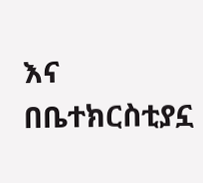እና በቤተክርስቲያኗ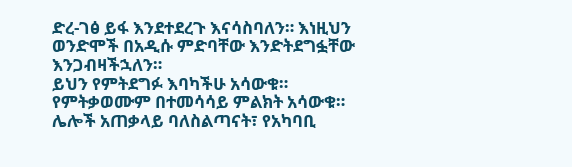ድረ-ገፅ ይፋ እንደተደረጉ እናሳስባለን። እነዚህን ወንድሞች በአዲሱ ምድባቸው እንድትደግፏቸው እንጋብዛችኋለን።
ይህን የምትደግፉ እባካችሁ አሳውቁ።
የምትቃወሙም በተመሳሳይ ምልክት አሳውቁ።
ሌሎች አጠቃላይ ባለስልጣናት፣ የአካባቢ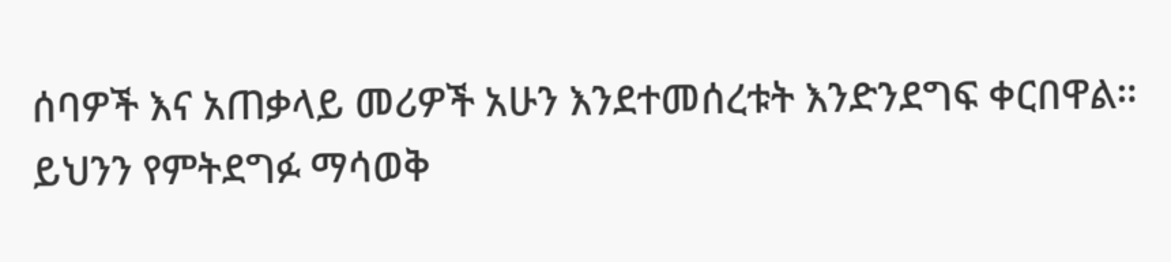ሰባዎች እና አጠቃላይ መሪዎች አሁን እንደተመሰረቱት እንድንደግፍ ቀርበዋል።
ይህንን የምትደግፉ ማሳወቅ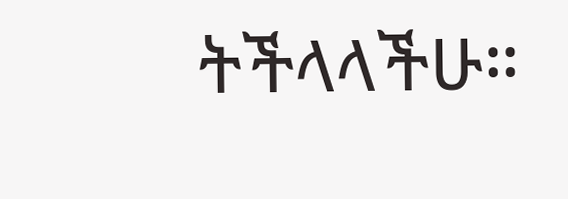ትችላላችሁ።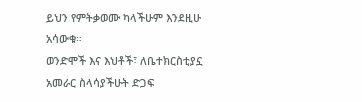ይህን የምትቃወሙ ካላችሁም እንደዚሁ አሳውቁ።
ወንድሞች እና እህቶች፣ ለቤተክርስቲያኗ አመራር ስላሳያችሁት ድጋፍ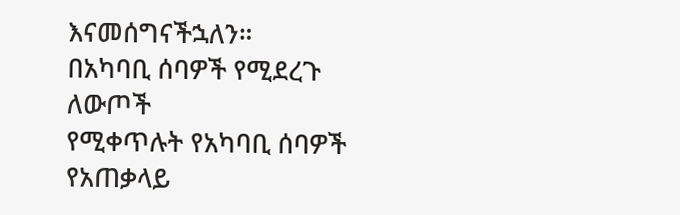እናመሰግናችኋለን።
በአካባቢ ሰባዎች የሚደረጉ ለውጦች
የሚቀጥሉት የአካባቢ ሰባዎች የአጠቃላይ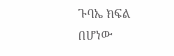ጉባኤ ክፍል በሆነው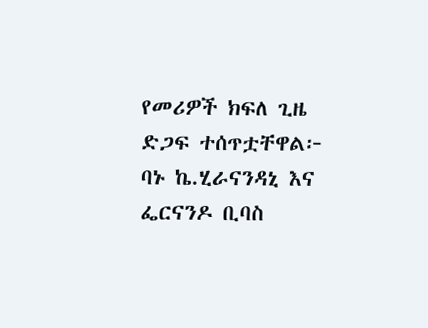የመሪዎች ክፍለ ጊዜ ድጋፍ ተሰጥቷቸዋል፦
ባኑ ኬ.ሂራናንዳኒ እና ፌርናንዶ ቢባስ